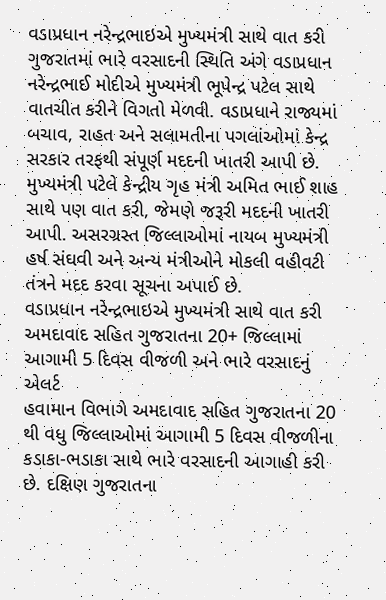વડાપ્રધાન નરેન્દ્રભાઇએ મુખ્યમંત્રી સાથે વાત કરી
ગુજરાતમાં ભારે વરસાદની સ્થિતિ અંગે વડાપ્રધાન નરેન્દ્રભાઈ મોદીએ મુખ્યમંત્રી ભૂપેન્દ્ર પટેલ સાથે વાતચીત કરીને વિગતો મેળવી. વડાપ્રધાને રાજ્યમાં બચાવ, રાહત અને સલામતીના પગલાંઓમાં કેન્દ્ર સરકાર તરફથી સંપૂર્ણ મદદની ખાતરી આપી છે. મુખ્યમંત્રી પટેલે કેન્દ્રીય ગૃહ મંત્રી અમિત ભાઈ શાહ સાથે પણ વાત કરી, જેમણે જરૂરી મદદની ખાતરી આપી. અસરગ્રસ્ત જિલ્લાઓમાં નાયબ મુખ્યમંત્રી હર્ષ સંઘવી અને અન્ય મંત્રીઓને મોકલી વહીવટી તંત્રને મદદ કરવા સૂચના અપાઈ છે.
વડાપ્રધાન નરેન્દ્રભાઇએ મુખ્યમંત્રી સાથે વાત કરી
અમદાવાદ સહિત ગુજરાતના 20+ જિલ્લામાં આગામી 5 દિવસ વીજળી અને ભારે વરસાદનું એલર્ટ
હવામાન વિભાગે અમદાવાદ સહિત ગુજરાતના 20 થી વધુ જિલ્લાઓમાં આગામી 5 દિવસ વીજળીના કડાકા-ભડાકા સાથે ભારે વરસાદની આગાહી કરી છે. દક્ષિણ ગુજરાતના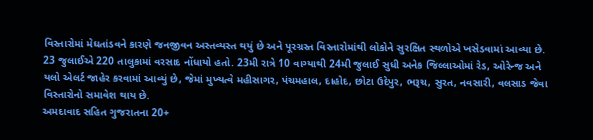વિસ્તારોમાં મેઘતાંડવને કારણે જનજીવન અસ્તવ્યસ્ત થયું છે અને પૂરગ્રસ્ત વિસ્તારોમાંથી લોકોને સુરક્ષિત સ્થળોએ ખસેડવામાં આવ્યા છે. 23 જુલાઈએ 220 તાલુકામાં વરસાદ નોંધાયો હતો. 23મી રાત્રે 10 વાગ્યાથી 24મી જુલાઈ સુધી અનેક જિલ્લાઓમાં રેડ, ઓરેન્જ અને યલો એલર્ટ જાહેર કરવામાં આવ્યું છે, જેમાં મુખ્યત્વે મહીસાગર, પંચમહાલ, દાહોદ, છોટા ઉદેપુર, ભરૂચ, સુરત, નવસારી, વલસાડ જેવા વિસ્તારોનો સમાવેશ થાય છે.
અમદાવાદ સહિત ગુજરાતના 20+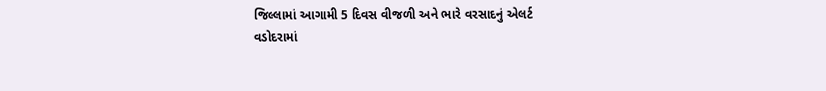જિલ્લામાં આગામી 5 દિવસ વીજળી અને ભારે વરસાદનું એલર્ટ
વડોદરામાં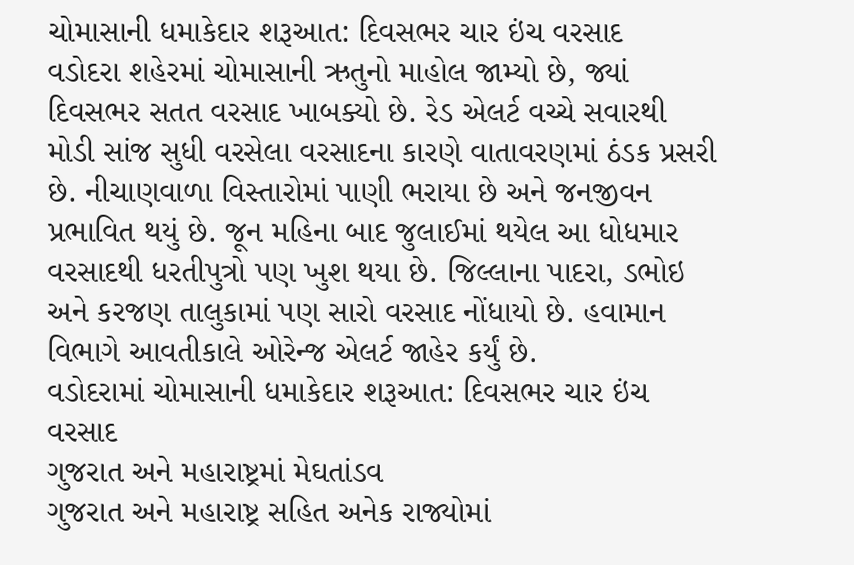ચોમાસાની ધમાકેદાર શરૂઆત: દિવસભર ચાર ઇંચ વરસાદ
વડોદરા શહેરમાં ચોમાસાની ઋતુનો માહોલ જામ્યો છે, જ્યાં દિવસભર સતત વરસાદ ખાબક્યો છે. રેડ એલર્ટ વચ્ચે સવારથી મોડી સાંજ સુધી વરસેલા વરસાદના કારણે વાતાવરણમાં ઠંડક પ્રસરી છે. નીચાણવાળા વિસ્તારોમાં પાણી ભરાયા છે અને જનજીવન પ્રભાવિત થયું છે. જૂન મહિના બાદ જુલાઈમાં થયેલ આ ધોધમાર વરસાદથી ધરતીપુત્રો પણ ખુશ થયા છે. જિલ્લાના પાદરા, ડભોઇ અને કરજણ તાલુકામાં પણ સારો વરસાદ નોંધાયો છે. હવામાન વિભાગે આવતીકાલે ઓરેન્જ એલર્ટ જાહેર કર્યું છે.
વડોદરામાં ચોમાસાની ધમાકેદાર શરૂઆત: દિવસભર ચાર ઇંચ વરસાદ
ગુજરાત અને મહારાષ્ટ્રમાં મેઘતાંડવ
ગુજરાત અને મહારાષ્ટ્ર સહિત અનેક રાજ્યોમાં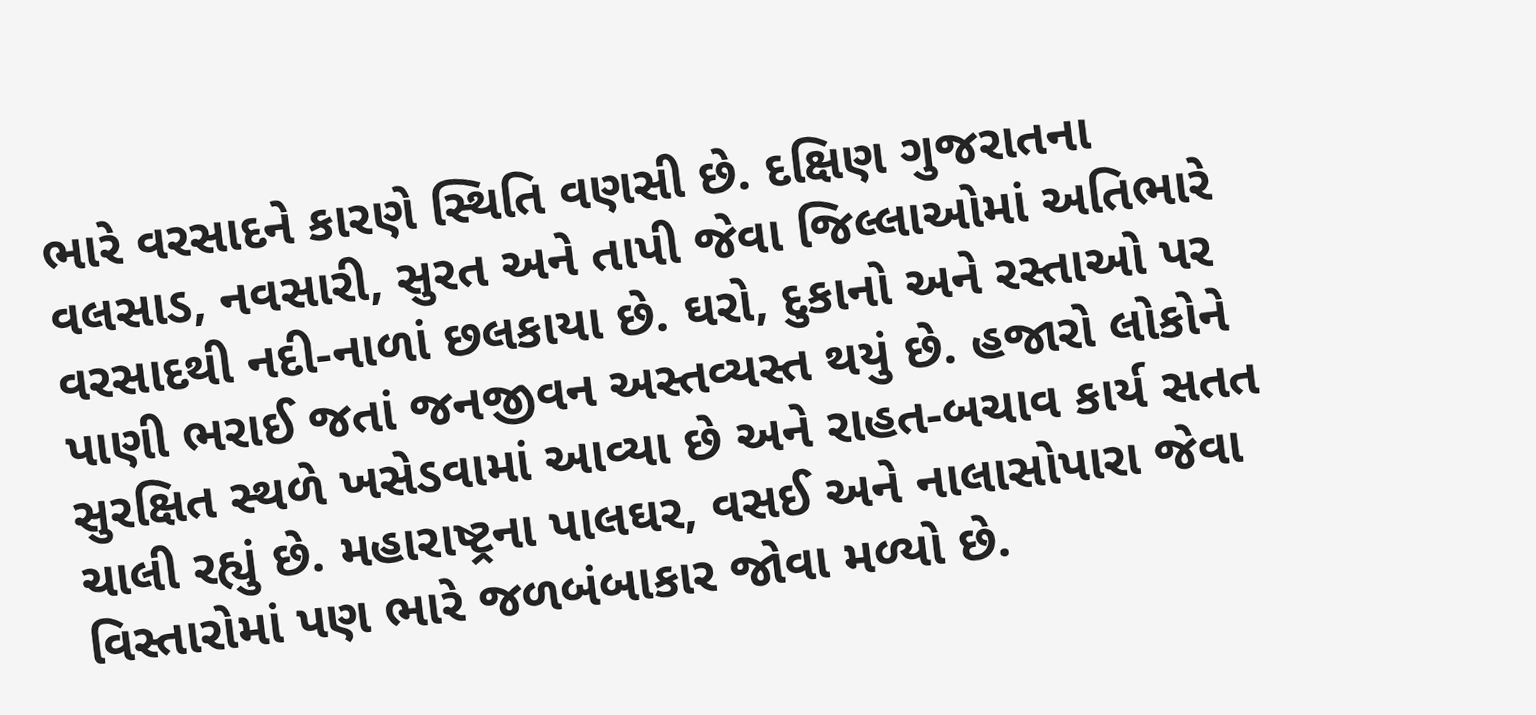ભારે વરસાદને કારણે સ્થિતિ વણસી છે. દક્ષિણ ગુજરાતના વલસાડ, નવસારી, સુરત અને તાપી જેવા જિલ્લાઓમાં અતિભારે વરસાદથી નદી-નાળાં છલકાયા છે. ઘરો, દુકાનો અને રસ્તાઓ પર પાણી ભરાઈ જતાં જનજીવન અસ્તવ્યસ્ત થયું છે. હજારો લોકોને સુરક્ષિત સ્થળે ખસેડવામાં આવ્યા છે અને રાહત-બચાવ કાર્ય સતત ચાલી રહ્યું છે. મહારાષ્ટ્રના પાલઘર, વસઈ અને નાલાસોપારા જેવા વિસ્તારોમાં પણ ભારે જળબંબાકાર જોવા મળ્યો છે.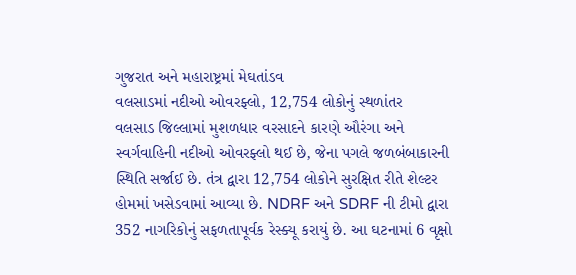ગુજરાત અને મહારાષ્ટ્રમાં મેઘતાંડવ
વલસાડમાં નદીઓ ઓવરફ્લો, 12,754 લોકોનું સ્થળાંતર
વલસાડ જિલ્લામાં મુશળધાર વરસાદને કારણે ઔરંગા અને સ્વર્ગવાહિની નદીઓ ઓવરફ્લો થઈ છે, જેના પગલે જળબંબાકારની સ્થિતિ સર્જાઈ છે. તંત્ર દ્વારા 12,754 લોકોને સુરક્ષિત રીતે શેલ્ટર હોમમાં ખસેડવામાં આવ્યા છે. NDRF અને SDRF ની ટીમો દ્વારા 352 નાગરિકોનું સફળતાપૂર્વક રેસ્ક્યૂ કરાયું છે. આ ઘટનામાં 6 વૃક્ષો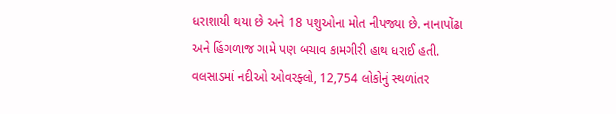ધરાશાયી થયા છે અને 18 પશુઓના મોત નીપજ્યા છે. નાનાપોંઢા અને હિંગળાજ ગામે પણ બચાવ કામગીરી હાથ ધરાઈ હતી.
વલસાડમાં નદીઓ ઓવરફ્લો, 12,754 લોકોનું સ્થળાંતર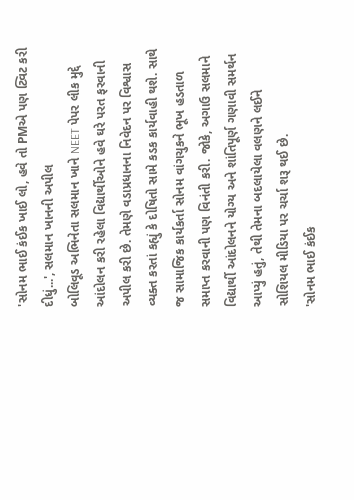'સોનમ ભાઈ કંઈક ખાઈ લો, હવે તો PMએ પણ ટ્વિટ કરી દીધું...', સલમાન ખાનની અપીલ
બોલિવૂડ અભિનેતા સલમાન ખાને NEET પેપર લીક મુદ્દે આંદોલન કરી રહેલા વિદ્યાર્થીઓને હવે ઘરે પરત ફરવાની અપીલ કરી છે. તેમણે વડાપ્રધાનના નિવેદન પર વિશ્વાસ વ્યક્ત કરતાં કહ્યું કે દોષિતો સામે કડક કાર્યવાહી થશે. સાથે જ સામાજિક કાર્યકર્તા સોનમ વાંગચુકને ભૂખ હડતાળ સમાપ્ત કરવાની પણ વિનંતી કરી. જોકે, અગાઉ સલમાને વિદ્યાર્થી આંદોલનને યોગ્ય અને શાંતિપૂર્ણ ગણાવી સમર્થન આપ્યું હતું, તેથી તેમના બદલાયેલા વલણને લઈને સોશિયલ મીડિયા પર ચર્ચા શરૂ થઈ છે.
'સોનમ ભાઈ કંઈક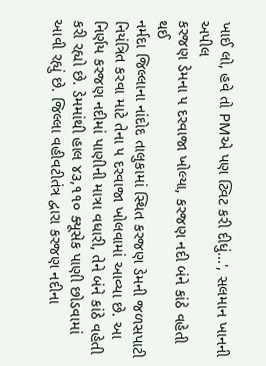ખાઈ લો, હવે તો PMએ પણ ટ્વિટ કરી દીધું...', સલમાન ખાનની અપીલ
કરજણ ડેમના ૫ દરવાજા ખોલ્યા, કરજણ નદી બંને કાંઠે વહેતી થઈ
નર્મદા જિલ્લાના નાંદોદ તાલુકામાં સ્થિત કરજણ ડેમની જળસપાટી નિયંત્રિત કરવા માટે તેના ૫ દરવાજા ખોલવામાં આવ્યા છે. આ નિર્ણય કરજણ નદીમાં પાણીની માત્રા વધારી, તેને બંને કાંઠે વહેતી કરી રહ્યો છે. ડેમમાંથી હાલ ૪૩,૧૧૦ ક્યૂસેક પાણી છોડવામાં આવી રહ્યું છે. જિલ્લા વહીવટીતંત્ર દ્વારા કરજણ નદીના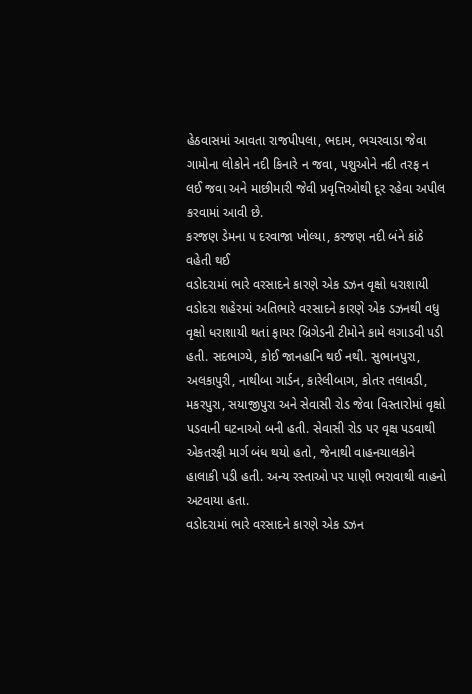હેઠવાસમાં આવતા રાજપીપલા, ભદામ, ભચરવાડા જેવા ગામોના લોકોને નદી કિનારે ન જવા, પશુઓને નદી તરફ ન લઈ જવા અને માછીમારી જેવી પ્રવૃત્તિઓથી દૂર રહેવા અપીલ કરવામાં આવી છે.
કરજણ ડેમના ૫ દરવાજા ખોલ્યા, કરજણ નદી બંને કાંઠે વહેતી થઈ
વડોદરામાં ભારે વરસાદને કારણે એક ડઝન વૃક્ષો ધરાશાયી
વડોદરા શહેરમાં અતિભારે વરસાદને કારણે એક ડઝનથી વધુ વૃક્ષો ધરાશાયી થતાં ફાયર બ્રિગેડની ટીમોને કામે લગાડવી પડી હતી. સદભાગ્યે, કોઈ જાનહાનિ થઈ નથી. સુભાનપુરા, અલકાપુરી, નાથીબા ગાર્ડન, કારેલીબાગ, કોતર તલાવડી, મકરપુરા, સયાજીપુરા અને સેવાસી રોડ જેવા વિસ્તારોમાં વૃક્ષો પડવાની ઘટનાઓ બની હતી. સેવાસી રોડ પર વૃક્ષ પડવાથી એકતરફી માર્ગ બંધ થયો હતો, જેનાથી વાહનચાલકોને હાલાકી પડી હતી. અન્ય રસ્તાઓ પર પાણી ભરાવાથી વાહનો અટવાયા હતા.
વડોદરામાં ભારે વરસાદને કારણે એક ડઝન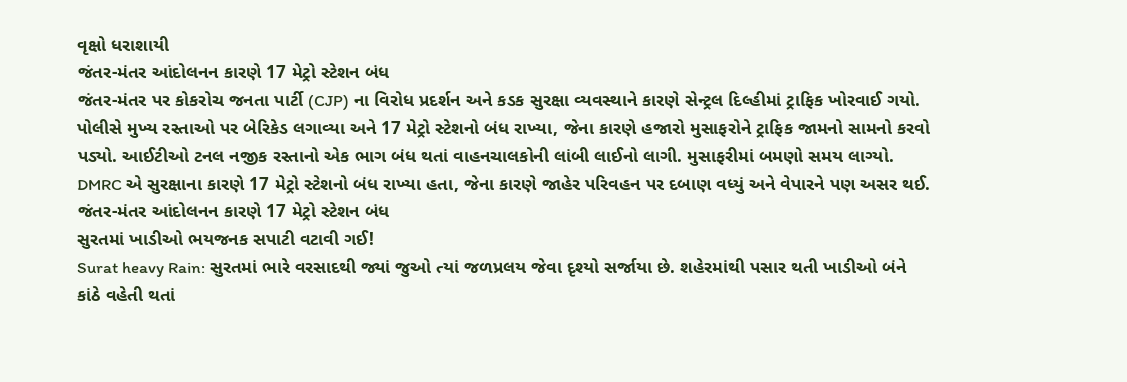વૃક્ષો ધરાશાયી
જંતર-મંતર આંદોલનન કારણે 17 મેટ્રો સ્ટેશન બંધ
જંતર-મંતર પર કોકરોચ જનતા પાર્ટી (CJP) ના વિરોધ પ્રદર્શન અને કડક સુરક્ષા વ્યવસ્થાને કારણે સેન્ટ્રલ દિલ્હીમાં ટ્રાફિક ખોરવાઈ ગયો. પોલીસે મુખ્ય રસ્તાઓ પર બેરિકેડ લગાવ્યા અને 17 મેટ્રો સ્ટેશનો બંધ રાખ્યા, જેના કારણે હજારો મુસાફરોને ટ્રાફિક જામનો સામનો કરવો પડ્યો. આઈટીઓ ટનલ નજીક રસ્તાનો એક ભાગ બંધ થતાં વાહનચાલકોની લાંબી લાઈનો લાગી. મુસાફરીમાં બમણો સમય લાગ્યો. DMRC એ સુરક્ષાના કારણે 17 મેટ્રો સ્ટેશનો બંધ રાખ્યા હતા, જેના કારણે જાહેર પરિવહન પર દબાણ વધ્યું અને વેપારને પણ અસર થઈ.
જંતર-મંતર આંદોલનન કારણે 17 મેટ્રો સ્ટેશન બંધ
સુરતમાં ખાડીઓ ભયજનક સપાટી વટાવી ગઈ!
Surat heavy Rain: સુરતમાં ભારે વરસાદથી જ્યાં જુઓ ત્યાં જળપ્રલય જેવા દૃશ્યો સર્જાયા છે. શહેરમાંથી પસાર થતી ખાડીઓ બંને કાંઠે વહેતી થતાં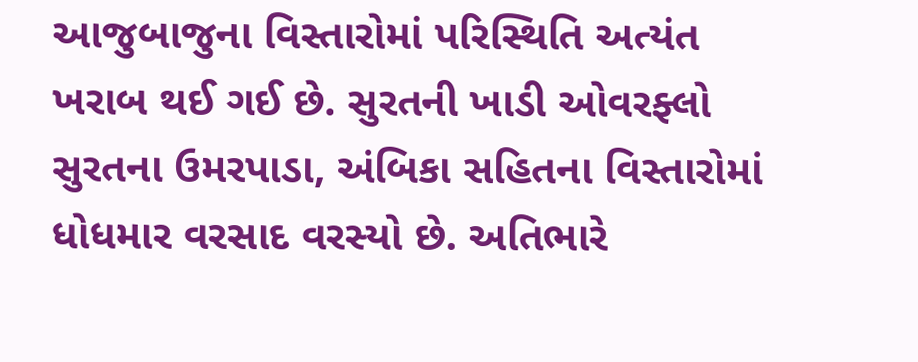આજુબાજુના વિસ્તારોમાં પરિસ્થિતિ અત્યંત ખરાબ થઈ ગઈ છે. સુરતની ખાડી ઓવરફ્લો સુરતના ઉમરપાડા, અંબિકા સહિતના વિસ્તારોમાં ધોધમાર વરસાદ વરસ્યો છે. અતિભારે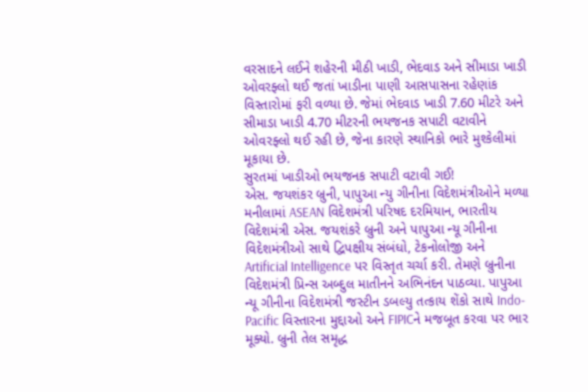વરસાદને લઈને શહેરની મીઠી ખાડી, ભેદવાડ અને સીમાડા ખાડી ઓવરફ્લો થઈ જતાં ખાડીના પાણી આસપાસના રહેણાંક વિસ્તારોમાં ફરી વળ્યા છે. જેમાં ભેદવાડ ખાડી 7.60 મીટરે અને સીમાડા ખાડી 4.70 મીટરની ભયજનક સપાટી વટાવીને ઓવરફ્લો થઈ રહી છે, જેના કારણે સ્થાનિકો ભારે મુશ્કેલીમાં મૂકાયા છે.
સુરતમાં ખાડીઓ ભયજનક સપાટી વટાવી ગઈ!
એસ. જયશંકર બ્રુની, પાપુઆ ન્યુ ગીનીના વિદેશમંત્રીઓને મળ્યા
મનીલામાં ASEAN વિદેશમંત્રી પરિષદ દરમિયાન, ભારતીય વિદેશમંત્રી એસ. જયશંકરે બ્રુની અને પાપુઆ ન્યૂ ગીનીના વિદેશમંત્રીઓ સાથે દ્વિપક્ષીય સંબંધો, ટેકનોલોજી અને Artificial Intelligence પર વિસ્તૃત ચર્ચા કરી. તેમણે બ્રુનીના વિદેશમંત્રી પ્રિન્સ અબ્દુલ માતીનને અભિનંદન પાઠવ્યા. પાપુઆ ન્યૂ ગીનીના વિદેશમંત્રી જસ્ટીન ડબલ્યુ તત્કાય શેંકો સાથે Indo-Pacific વિસ્તારના મુદ્દાઓ અને FIPICને મજબૂત કરવા પર ભાર મૂક્યો. બ્રુની તેલ સમૃદ્ધ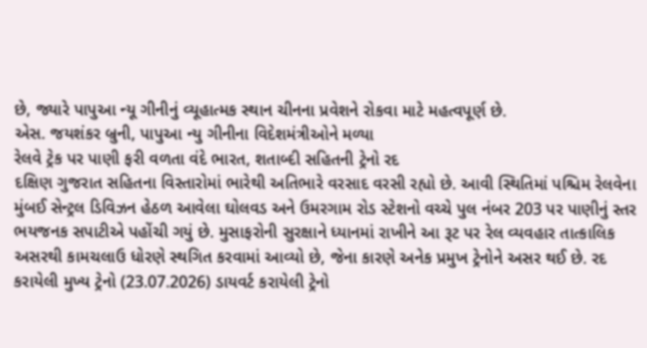છે, જ્યારે પાપુઆ ન્યૂ ગીનીનું વ્યૂહાત્મક સ્થાન ચીનના પ્રવેશને રોકવા માટે મહત્વપૂર્ણ છે.
એસ. જયશંકર બ્રુની, પાપુઆ ન્યુ ગીનીના વિદેશમંત્રીઓને મળ્યા
રેલવે ટ્રેક પર પાણી ફરી વળતા વંદે ભારત, શતાબ્દી સહિતની ટ્રેનો રદ
દક્ષિણ ગુજરાત સહિતના વિસ્તારોમાં ભારેથી અતિભારે વરસાદ વરસી રહ્યો છે. આવી સ્થિતિમાં પશ્ચિમ રેલવેના મુંબઈ સેન્ટ્રલ ડિવિઝન હેઠળ આવેલા ઘોલવડ અને ઉમરગામ રોડ સ્ટેશનો વચ્ચે પુલ નંબર 203 પર પાણીનું સ્તર ભયજનક સપાટીએ પહોંચી ગયું છે. મુસાફરોની સુરક્ષાને ધ્યાનમાં રાખીને આ રૂટ પર રેલ વ્યવહાર તાત્કાલિક અસરથી કામચલાઉ ધોરણે સ્થગિત કરવામાં આવ્યો છે, જેના કારણે અનેક પ્રમુખ ટ્રેનોને અસર થઈ છે. રદ કરાયેલી મુખ્ય ટ્રેનો (23.07.2026) ડાયવર્ટ કરાયેલી ટ્રેનો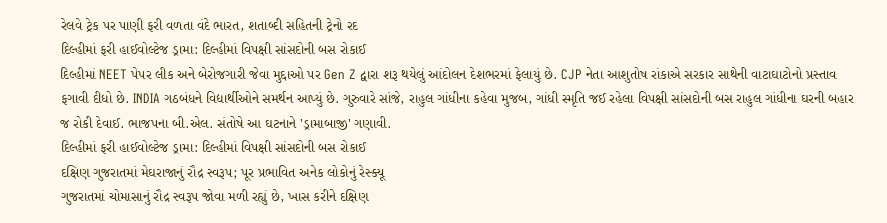રેલવે ટ્રેક પર પાણી ફરી વળતા વંદે ભારત, શતાબ્દી સહિતની ટ્રેનો રદ
દિલ્હીમાં ફરી હાઈવોલ્ટેજ ડ્રામા: દિલ્હીમાં વિપક્ષી સાંસદોની બસ રોકાઈ
દિલ્હીમાં NEET પેપર લીક અને બેરોજગારી જેવા મુદ્દાઓ પર Gen Z દ્વારા શરૂ થયેલું આંદોલન દેશભરમાં ફેલાયું છે. CJP નેતા આશુતોષ રાંકાએ સરકાર સાથેની વાટાઘાટોનો પ્રસ્તાવ ફગાવી દીધો છે. INDIA ગઠબંધને વિદ્યાર્થીઓને સમર્થન આપ્યું છે. ગુરુવારે સાંજે, રાહુલ ગાંધીના કહેવા મુજબ, ગાંધી સ્મૃતિ જઈ રહેલા વિપક્ષી સાંસદોની બસ રાહુલ ગાંધીના ઘરની બહાર જ રોકી દેવાઈ. ભાજપના બી.એલ. સંતોષે આ ઘટનાને 'ડ્રામાબાજી' ગણાવી.
દિલ્હીમાં ફરી હાઈવોલ્ટેજ ડ્રામા: દિલ્હીમાં વિપક્ષી સાંસદોની બસ રોકાઈ
દક્ષિણ ગુજરાતમાં મેઘરાજાનું રૌદ્ર સ્વરૂપ; પૂર પ્રભાવિત અનેક લોકોનું રેસ્ક્યૂ
ગુજરાતમાં ચોમાસાનું રૌદ્ર સ્વરૂપ જોવા મળી રહ્યું છે, ખાસ કરીને દક્ષિણ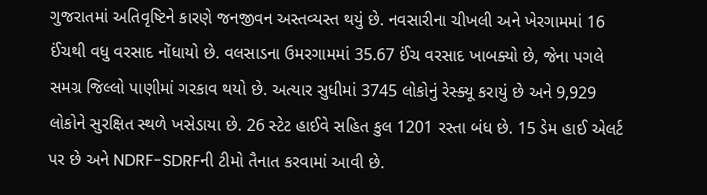ગુજરાતમાં અતિવૃષ્ટિને કારણે જનજીવન અસ્તવ્યસ્ત થયું છે. નવસારીના ચીખલી અને ખેરગામમાં 16 ઈંચથી વધુ વરસાદ નોંધાયો છે. વલસાડના ઉમરગામમાં 35.67 ઈંચ વરસાદ ખાબક્યો છે, જેના પગલે સમગ્ર જિલ્લો પાણીમાં ગરકાવ થયો છે. અત્યાર સુધીમાં 3745 લોકોનું રેસ્ક્યૂ કરાયું છે અને 9,929 લોકોને સુરક્ષિત સ્થળે ખસેડાયા છે. 26 સ્ટેટ હાઈવે સહિત કુલ 1201 રસ્તા બંધ છે. 15 ડેમ હાઈ એલર્ટ પર છે અને NDRF-SDRFની ટીમો તૈનાત કરવામાં આવી છે.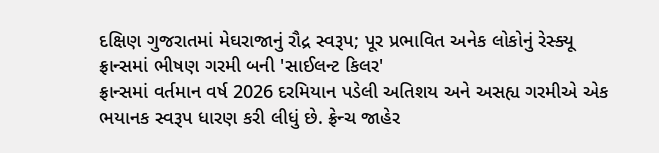દક્ષિણ ગુજરાતમાં મેઘરાજાનું રૌદ્ર સ્વરૂપ; પૂર પ્રભાવિત અનેક લોકોનું રેસ્ક્યૂ
ફ્રાન્સમાં ભીષણ ગરમી બની 'સાઈલન્ટ કિલર'
ફ્રાન્સમાં વર્તમાન વર્ષ 2026 દરમિયાન પડેલી અતિશય અને અસહ્ય ગરમીએ એક ભયાનક સ્વરૂપ ધારણ કરી લીધું છે. ફ્રેન્ચ જાહેર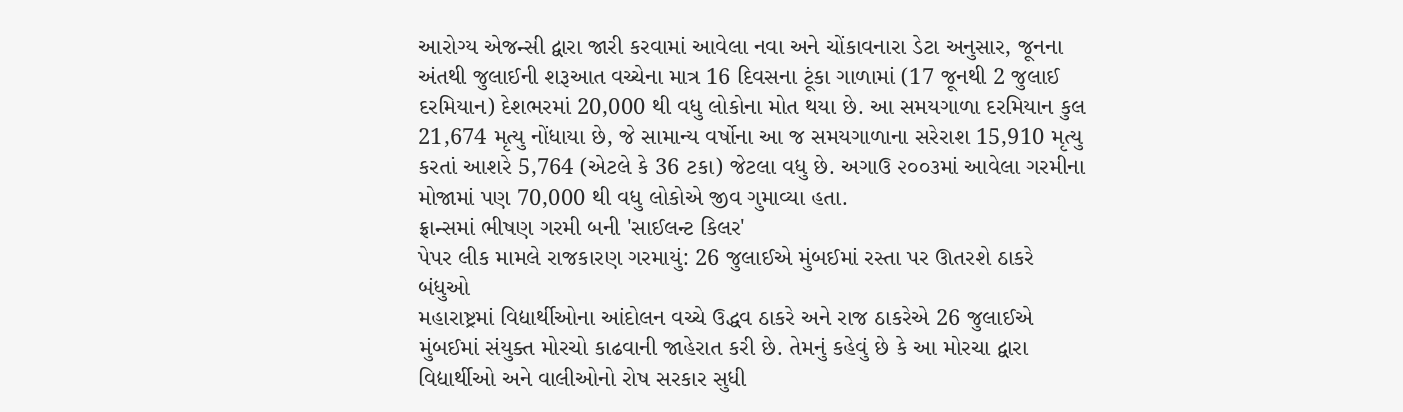આરોગ્ય એજન્સી દ્વારા જારી કરવામાં આવેલા નવા અને ચોંકાવનારા ડેટા અનુસાર, જૂનના અંતથી જુલાઈની શરૂઆત વચ્ચેના માત્ર 16 દિવસના ટૂંકા ગાળામાં (17 જૂનથી 2 જુલાઈ દરમિયાન) દેશભરમાં 20,000 થી વધુ લોકોના મોત થયા છે. આ સમયગાળા દરમિયાન કુલ 21,674 મૃત્યુ નોંધાયા છે, જે સામાન્ય વર્ષોના આ જ સમયગાળાના સરેરાશ 15,910 મૃત્યુ કરતાં આશરે 5,764 (એટલે કે 36 ટકા) જેટલા વધુ છે. અગાઉ ૨૦૦૩માં આવેલા ગરમીના મોજામાં પણ 70,000 થી વધુ લોકોએ જીવ ગુમાવ્યા હતા.
ફ્રાન્સમાં ભીષણ ગરમી બની 'સાઈલન્ટ કિલર'
પેપર લીક મામલે રાજકારણ ગરમાયું: 26 જુલાઈએ મુંબઈમાં રસ્તા પર ઊતરશે ઠાકરે બંધુઓ
મહારાષ્ટ્રમાં વિદ્યાર્થીઓના આંદોલન વચ્ચે ઉદ્ધવ ઠાકરે અને રાજ ઠાકરેએ 26 જુલાઈએ મુંબઈમાં સંયુક્ત મોરચો કાઢવાની જાહેરાત કરી છે. તેમનું કહેવું છે કે આ મોરચા દ્વારા વિદ્યાર્થીઓ અને વાલીઓનો રોષ સરકાર સુધી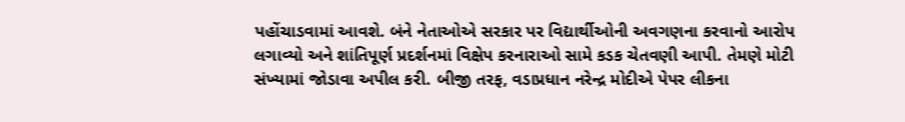પહોંચાડવામાં આવશે. બંને નેતાઓએ સરકાર પર વિદ્યાર્થીઓની અવગણના કરવાનો આરોપ લગાવ્યો અને શાંતિપૂર્ણ પ્રદર્શનમાં વિક્ષેપ કરનારાઓ સામે કડક ચેતવણી આપી. તેમણે મોટી સંખ્યામાં જોડાવા અપીલ કરી. બીજી તરફ, વડાપ્રધાન નરેન્દ્ર મોદીએ પેપર લીકના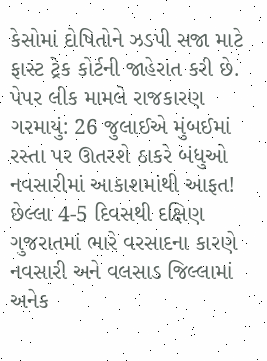કેસોમાં દોષિતોને ઝડપી સજા માટે ફાસ્ટ ટ્રેક કોર્ટની જાહેરાત કરી છે.
પેપર લીક મામલે રાજકારણ ગરમાયું: 26 જુલાઈએ મુંબઈમાં રસ્તા પર ઊતરશે ઠાકરે બંધુઓ
નવસારીમાં આકાશમાંથી આફત!
છેલ્લા 4-5 દિવસથી દક્ષિણ ગુજરાતમાં ભારે વરસાદના કારણે નવસારી અને વલસાડ જિલ્લામાં અનેક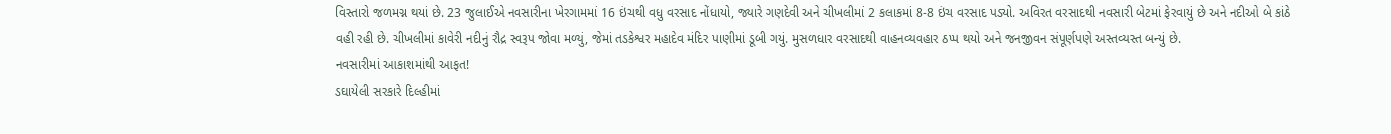વિસ્તારો જળમગ્ન થયાં છે. 23 જુલાઈએ નવસારીના ખેરગામમાં 16 ઇંચથી વધુ વરસાદ નોંધાયો, જ્યારે ગણદેવી અને ચીખલીમાં 2 કલાકમાં 8-8 ઇંચ વરસાદ પડ્યો. અવિરત વરસાદથી નવસારી બેટમાં ફેરવાયું છે અને નદીઓ બે કાંઠે વહી રહી છે. ચીખલીમાં કાવેરી નદીનું રૌદ્ર સ્વરૂપ જોવા મળ્યું, જેમાં તડકેશ્વર મહાદેવ મંદિર પાણીમાં ડૂબી ગયું. મુસળધાર વરસાદથી વાહનવ્યવહાર ઠપ્પ થયો અને જનજીવન સંપૂર્ણપણે અસ્તવ્યસ્ત બન્યું છે.
નવસારીમાં આકાશમાંથી આફત!
ડઘાયેલી સરકારે દિલ્હીમાં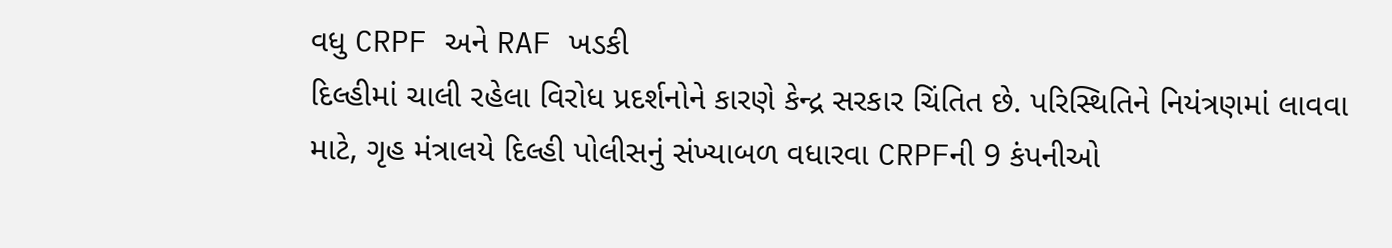વધુ CRPF અને RAF ખડકી
દિલ્હીમાં ચાલી રહેલા વિરોધ પ્રદર્શનોને કારણે કેન્દ્ર સરકાર ચિંતિત છે. પરિસ્થિતિને નિયંત્રણમાં લાવવા માટે, ગૃહ મંત્રાલયે દિલ્હી પોલીસનું સંખ્યાબળ વધારવા CRPFની 9 કંપનીઓ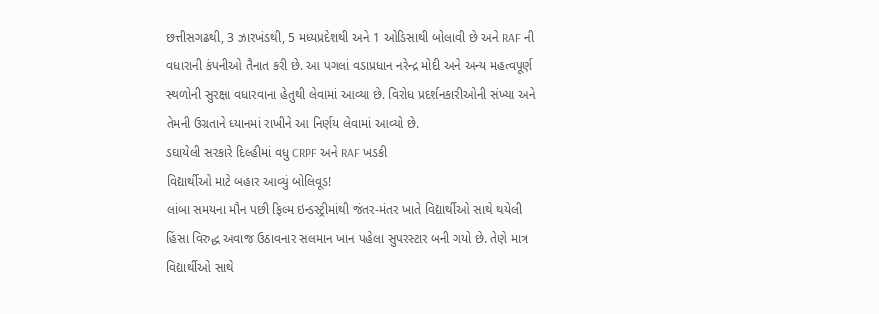છત્તીસગઢથી, 3 ઝારખંડથી, 5 મધ્યપ્રદેશથી અને 1 ઓડિસાથી બોલાવી છે અને RAF ની વધારાની કંપનીઓ તૈનાત કરી છે. આ પગલાં વડાપ્રધાન નરેન્દ્ર મોદી અને અન્ય મહત્વપૂર્ણ સ્થળોની સુરક્ષા વધારવાના હેતુથી લેવામાં આવ્યા છે. વિરોધ પ્રદર્શનકારીઓની સંખ્યા અને તેમની ઉગ્રતાને ધ્યાનમાં રાખીને આ નિર્ણય લેવામાં આવ્યો છે.
ડઘાયેલી સરકારે દિલ્હીમાં વધુ CRPF અને RAF ખડકી
વિદ્યાર્થીઓ માટે બહાર આવ્યું બોલિવૂડ!
લાંબા સમયના મૌન પછી ફિલ્મ ઇન્ડસ્ટ્રીમાંથી જંતર-મંતર ખાતે વિદ્યાર્થીઓ સાથે થયેલી હિંસા વિરુદ્ધ અવાજ ઉઠાવનાર સલમાન ખાન પહેલા સુપરસ્ટાર બની ગયો છે. તેણે માત્ર વિદ્યાર્થીઓ સાથે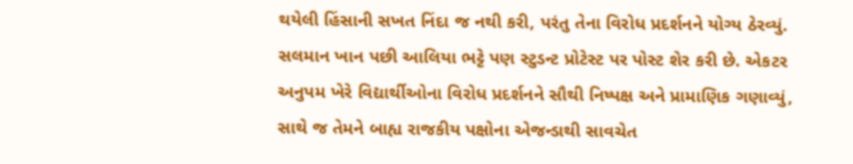થયેલી હિંસાની સખત નિંદા જ નથી કરી, પરંતુ તેના વિરોધ પ્રદર્શનને યોગ્ય ઠેરવ્યું. સલમાન ખાન પછી આલિયા ભટ્ટે પણ સ્ટુડન્ટ પ્રોટેસ્ટ પર પોસ્ટ શેર કરી છે. એકટર અનુપમ ખેરે વિદ્યાર્થીઓના વિરોધ પ્રદર્શનને સૌથી નિષ્પક્ષ અને પ્રામાણિક ગણાવ્યું, સાથે જ તેમને બાહ્ય રાજકીય પક્ષોના એજન્ડાથી સાવચેત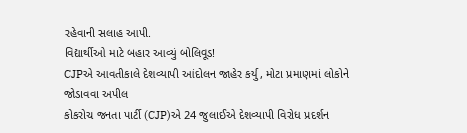રહેવાની સલાહ આપી.
વિદ્યાર્થીઓ માટે બહાર આવ્યું બોલિવૂડ!
CJPએ આવતીકાલે દેશવ્યાપી આંદોલન જાહેર કર્યુ, મોટા પ્રમાણમાં લોકોને જોડાવવા અપીલ
કોકરોચ જનતા પાર્ટી (CJP)એ 24 જુલાઈએ દેશવ્યાપી વિરોધ પ્રદર્શન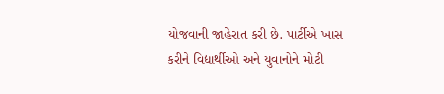યોજવાની જાહેરાત કરી છે. પાર્ટીએ ખાસ કરીને વિદ્યાર્થીઓ અને યુવાનોને મોટી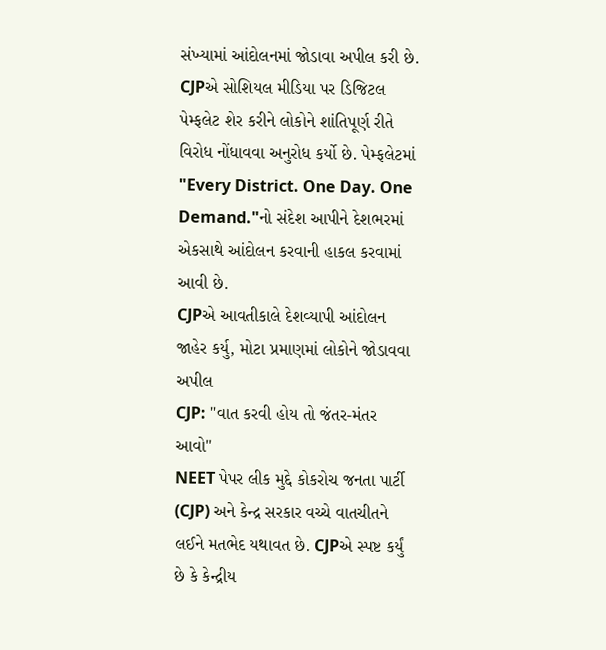સંખ્યામાં આંદોલનમાં જોડાવા અપીલ કરી છે. CJPએ સોશિયલ મીડિયા પર ડિજિટલ પેમ્ફલેટ શેર કરીને લોકોને શાંતિપૂર્ણ રીતે વિરોધ નોંધાવવા અનુરોધ કર્યો છે. પેમ્ફલેટમાં "Every District. One Day. One Demand."નો સંદેશ આપીને દેશભરમાં એકસાથે આંદોલન કરવાની હાકલ કરવામાં આવી છે.
CJPએ આવતીકાલે દેશવ્યાપી આંદોલન જાહેર કર્યુ, મોટા પ્રમાણમાં લોકોને જોડાવવા અપીલ
CJP: "વાત કરવી હોય તો જંતર-મંતર આવો"
NEET પેપર લીક મુદ્દે કોકરોચ જનતા પાર્ટી (CJP) અને કેન્દ્ર સરકાર વચ્ચે વાતચીતને લઈને મતભેદ યથાવત છે. CJPએ સ્પષ્ટ કર્યું છે કે કેન્દ્રીય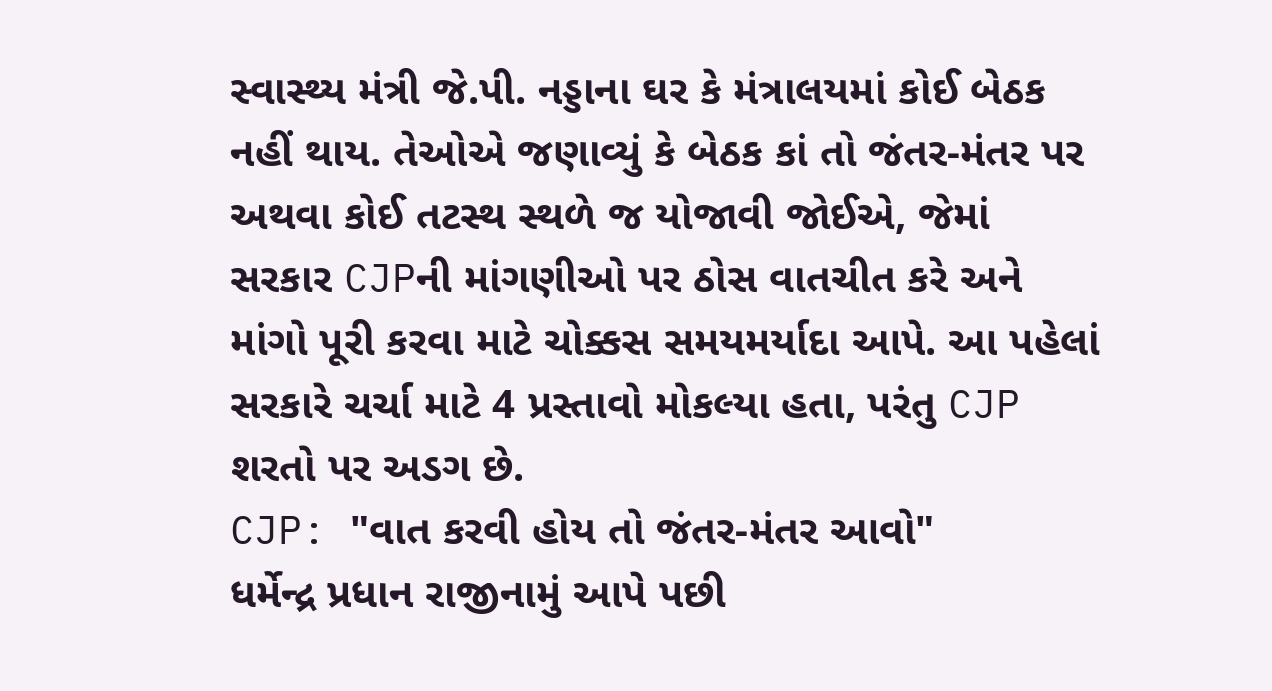સ્વાસ્થ્ય મંત્રી જે.પી. નડ્ડાના ઘર કે મંત્રાલયમાં કોઈ બેઠક નહીં થાય. તેઓએ જણાવ્યું કે બેઠક કાં તો જંતર-મંતર પર અથવા કોઈ તટસ્થ સ્થળે જ યોજાવી જોઈએ, જેમાં સરકાર CJPની માંગણીઓ પર ઠોસ વાતચીત કરે અને માંગો પૂરી કરવા માટે ચોક્કસ સમયમર્યાદા આપે. આ પહેલાં સરકારે ચર્ચા માટે 4 પ્રસ્તાવો મોકલ્યા હતા, પરંતુ CJP શરતો પર અડગ છે.
CJP: "વાત કરવી હોય તો જંતર-મંતર આવો"
ધર્મેન્દ્ર પ્રધાન રાજીનામું આપે પછી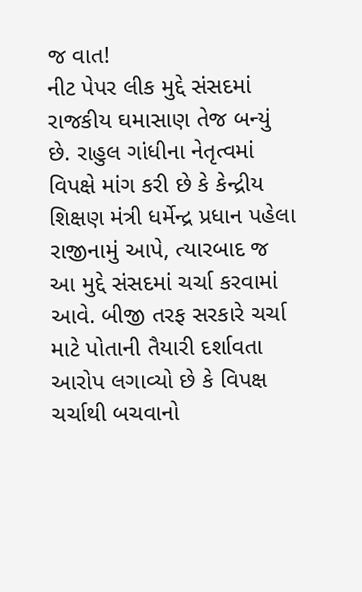જ વાત!
નીટ પેપર લીક મુદ્દે સંસદમાં રાજકીય ઘમાસાણ તેજ બન્યું છે. રાહુલ ગાંધીના નેતૃત્વમાં વિપક્ષે માંગ કરી છે કે કેન્દ્રીય શિક્ષણ મંત્રી ધર્મેન્દ્ર પ્રધાન પહેલા રાજીનામું આપે, ત્યારબાદ જ આ મુદ્દે સંસદમાં ચર્ચા કરવામાં આવે. બીજી તરફ સરકારે ચર્ચા માટે પોતાની તૈયારી દર્શાવતા આરોપ લગાવ્યો છે કે વિપક્ષ ચર્ચાથી બચવાનો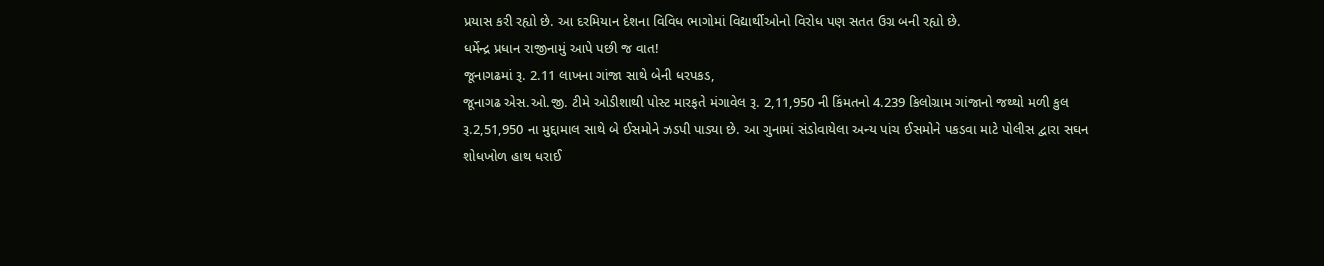પ્રયાસ કરી રહ્યો છે. આ દરમિયાન દેશના વિવિધ ભાગોમાં વિદ્યાર્થીઓનો વિરોધ પણ સતત ઉગ્ર બની રહ્યો છે.
ધર્મેન્દ્ર પ્રધાન રાજીનામું આપે પછી જ વાત!
જૂનાગઢમાં રૂ. 2.11 લાખના ગાંજા સાથે બેની ધરપકડ,
જૂનાગઢ એસ.ઓ.જી. ટીમે ઓડીશાથી પોસ્ટ મારફતે મંગાવેલ રૂ. 2,11,950 ની કિંમતનો 4.239 કિલોગ્રામ ગાંજાનો જથ્થો મળી કુલ રૂ.2,51,950 ના મુદ્દામાલ સાથે બે ઈસમોને ઝડપી પાડ્યા છે. આ ગુનામાં સંડોવાયેલા અન્ય પાંચ ઈસમોને પકડવા માટે પોલીસ દ્વારા સઘન શોધખોળ હાથ ધરાઈ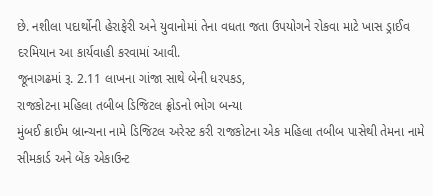છે. નશીલા પદાર્થોની હેરાફેરી અને યુવાનોમાં તેના વધતા જતા ઉપયોગને રોકવા માટે ખાસ ડ્રાઈવ દરમિયાન આ કાર્યવાહી કરવામાં આવી.
જૂનાગઢમાં રૂ. 2.11 લાખના ગાંજા સાથે બેની ધરપકડ,
રાજકોટના મહિલા તબીબ ડિજિટલ ફ્રોડનો ભોગ બન્યા
મુંબઈ ક્રાઈમ બ્રાન્ચના નામે ડિજિટલ અરેસ્ટ કરી રાજકોટના એક મહિલા તબીબ પાસેથી તેમના નામે સીમકાર્ડ અને બેંક એકાઉન્ટ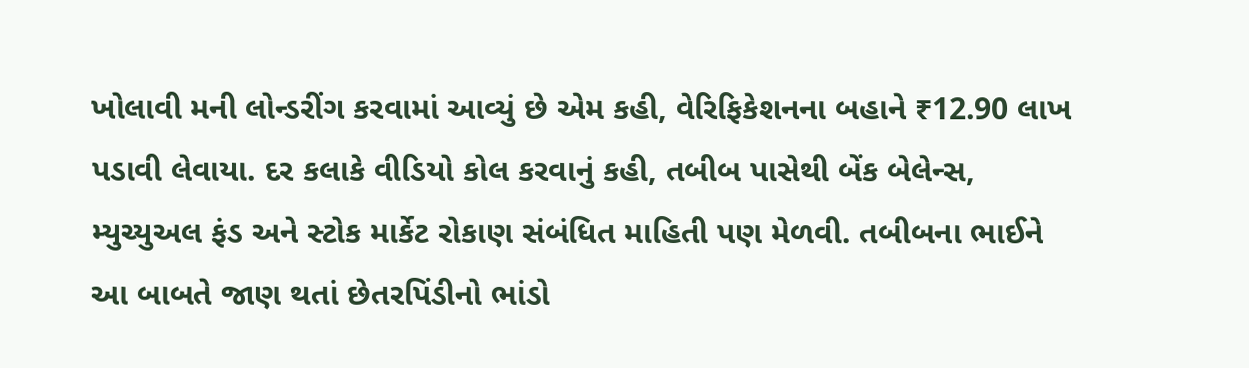ખોલાવી મની લોન્ડરીંગ કરવામાં આવ્યું છે એમ કહી, વેરિફિકેશનના બહાને ₹12.90 લાખ પડાવી લેવાયા. દર કલાકે વીડિયો કોલ કરવાનું કહી, તબીબ પાસેથી બેંક બેલેન્સ, મ્યુચ્યુઅલ ફંડ અને સ્ટોક માર્કેટ રોકાણ સંબંધિત માહિતી પણ મેળવી. તબીબના ભાઈને આ બાબતે જાણ થતાં છેતરપિંડીનો ભાંડો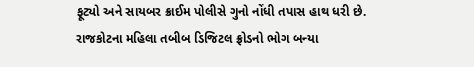ફૂટ્યો અને સાયબર ક્રાઈમ પોલીસે ગુનો નોંધી તપાસ હાથ ધરી છે.
રાજકોટના મહિલા તબીબ ડિજિટલ ફ્રોડનો ભોગ બન્યા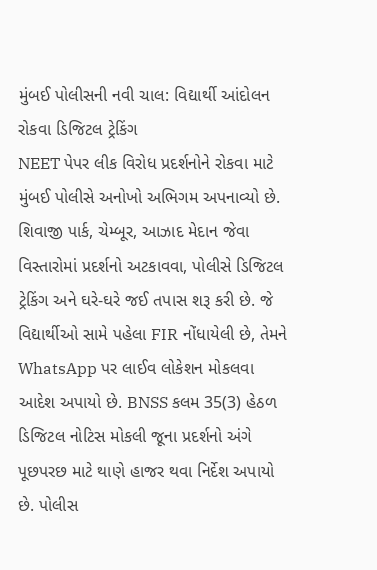મુંબઈ પોલીસની નવી ચાલ: વિદ્યાર્થી આંદોલન રોકવા ડિજિટલ ટ્રેકિંગ
NEET પેપર લીક વિરોધ પ્રદર્શનોને રોકવા માટે મુંબઈ પોલીસે અનોખો અભિગમ અપનાવ્યો છે. શિવાજી પાર્ક, ચેમ્બૂર, આઝાદ મેદાન જેવા વિસ્તારોમાં પ્રદર્શનો અટકાવવા, પોલીસે ડિજિટલ ટ્રેકિંગ અને ઘરે-ઘરે જઈ તપાસ શરૂ કરી છે. જે વિદ્યાર્થીઓ સામે પહેલા FIR નોંધાયેલી છે, તેમને WhatsApp પર લાઈવ લોકેશન મોકલવા આદેશ અપાયો છે. BNSS કલમ 35(3) હેઠળ ડિજિટલ નોટિસ મોકલી જૂના પ્રદર્શનો અંગે પૂછપરછ માટે થાણે હાજર થવા નિર્દેશ અપાયો છે. પોલીસ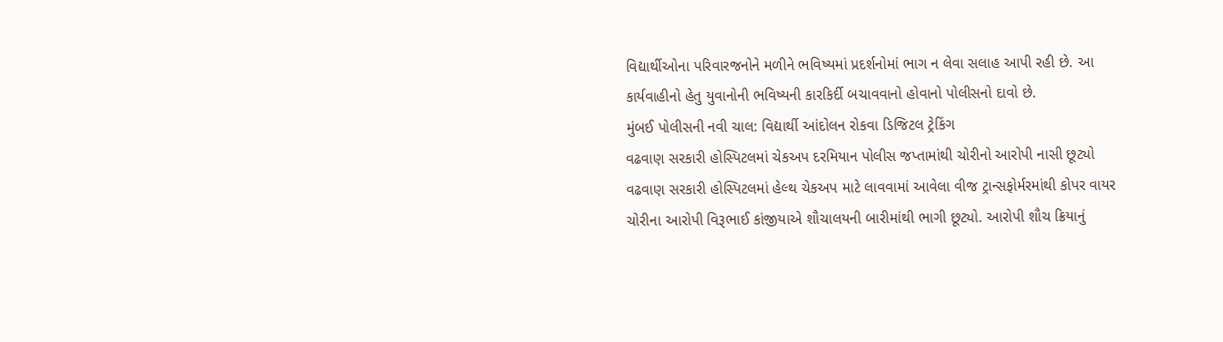વિદ્યાર્થીઓના પરિવારજનોને મળીને ભવિષ્યમાં પ્રદર્શનોમાં ભાગ ન લેવા સલાહ આપી રહી છે. આ કાર્યવાહીનો હેતુ યુવાનોની ભવિષ્યની કારકિર્દી બચાવવાનો હોવાનો પોલીસનો દાવો છે.
મુંબઈ પોલીસની નવી ચાલ: વિદ્યાર્થી આંદોલન રોકવા ડિજિટલ ટ્રેકિંગ
વઢવાણ સરકારી હોસ્પિટલમાં ચેકઅપ દરમિયાન પોલીસ જપ્તામાંથી ચોરીનો આરોપી નાસી છૂટ્યો
વઢવાણ સરકારી હોસ્પિટલમાં હેલ્થ ચેકઅપ માટે લાવવામાં આવેલા વીજ ટ્રાન્સફોર્મરમાંથી કોપર વાયર ચોરીના આરોપી વિરૂભાઈ કાંજીયાએ શૌચાલયની બારીમાંથી ભાગી છૂટ્યો. આરોપી શૌચ ક્રિયાનું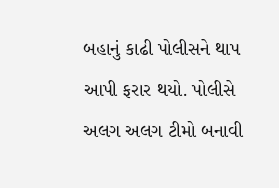બહાનું કાઢી પોલીસને થાપ આપી ફરાર થયો. પોલીસે અલગ અલગ ટીમો બનાવી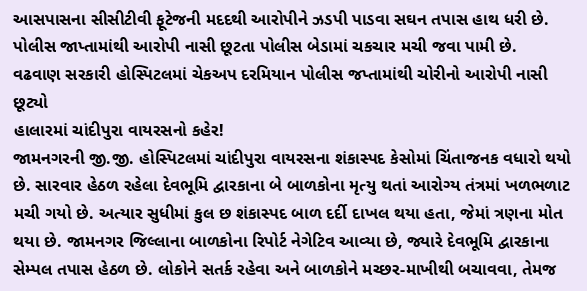આસપાસના સીસીટીવી ફૂટેજની મદદથી આરોપીને ઝડપી પાડવા સઘન તપાસ હાથ ધરી છે. પોલીસ જાપ્તામાંથી આરોપી નાસી છૂટતા પોલીસ બેડામાં ચકચાર મચી જવા પામી છે.
વઢવાણ સરકારી હોસ્પિટલમાં ચેકઅપ દરમિયાન પોલીસ જપ્તામાંથી ચોરીનો આરોપી નાસી છૂટ્યો
હાલારમાં ચાંદીપુરા વાયરસનો કહેર!
જામનગરની જી.જી. હોસ્પિટલમાં ચાંદીપુરા વાયરસના શંકાસ્પદ કેસોમાં ચિંતાજનક વધારો થયો છે. સારવાર હેઠળ રહેલા દેવભૂમિ દ્વારકાના બે બાળકોના મૃત્યુ થતાં આરોગ્ય તંત્રમાં ખળભળાટ મચી ગયો છે. અત્યાર સુધીમાં કુલ છ શંકાસ્પદ બાળ દર્દી દાખલ થયા હતા, જેમાં ત્રણના મોત થયા છે. જામનગર જિલ્લાના બાળકોના રિપોર્ટ નેગેટિવ આવ્યા છે, જ્યારે દેવભૂમિ દ્વારકાના સેમ્પલ તપાસ હેઠળ છે. લોકોને સતર્ક રહેવા અને બાળકોને મચ્છર-માખીથી બચાવવા, તેમજ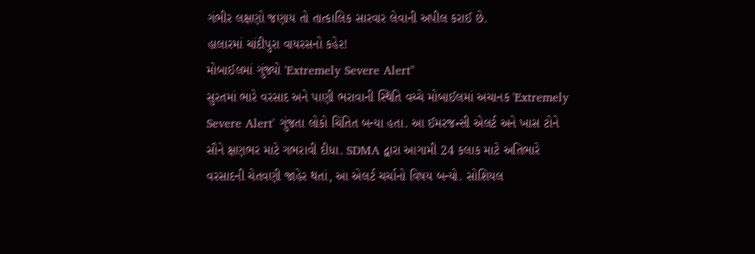ગંભીર લક્ષણો જણાય તો તાત્કાલિક સારવાર લેવાની અપીલ કરાઈ છે.
હાલારમાં ચાંદીપુરા વાયરસનો કહેર!
મોબાઈલમાં ગુંજ્યો 'Extremely Severe Alert''
સુરતમાં ભારે વરસાદ અને પાણી ભરાવાની સ્થિતિ વચ્ચે મોબાઈલમાં અચાનક 'Extremely Severe Alert' ગુંજતા લોકો ચિંતિત બન્યા હતા. આ ઈમરજન્સી એલર્ટ અને ખાસ ટોને સૌને ક્ષણભર માટે ગભરાવી દીધા. SDMA દ્વારા આગામી 24 કલાક માટે અતિભારે વરસાદની ચેતવણી જાહેર થતાં, આ એલર્ટ ચર્ચાનો વિષય બન્યો. સોશિયલ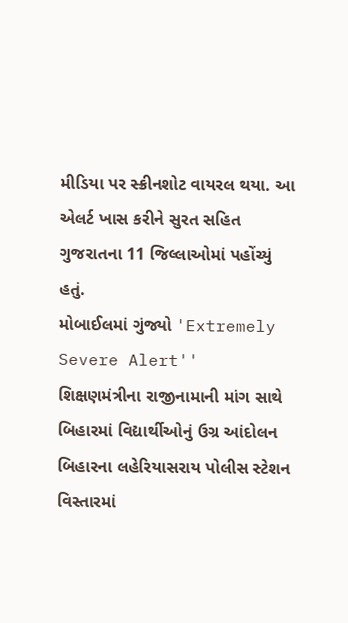મીડિયા પર સ્ક્રીનશોટ વાયરલ થયા. આ એલર્ટ ખાસ કરીને સુરત સહિત ગુજરાતના 11 જિલ્લાઓમાં પહોંચ્યું હતું.
મોબાઈલમાં ગુંજ્યો 'Extremely Severe Alert''
શિક્ષણમંત્રીના રાજીનામાની માંગ સાથે બિહારમાં વિદ્યાર્થીઓનું ઉગ્ર આંદોલન
બિહારના લહેરિયાસરાય પોલીસ સ્ટેશન વિસ્તારમાં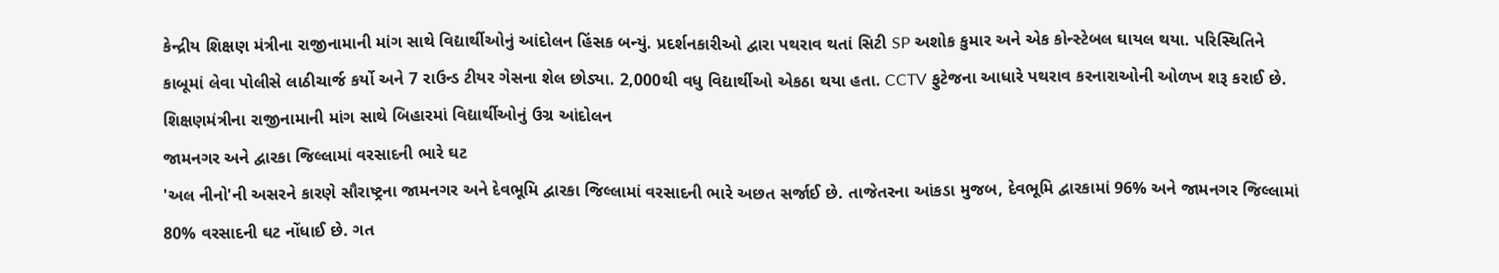કેન્દ્રીય શિક્ષણ મંત્રીના રાજીનામાની માંગ સાથે વિદ્યાર્થીઓનું આંદોલન હિંસક બન્યું. પ્રદર્શનકારીઓ દ્વારા પથરાવ થતાં સિટી SP અશોક કુમાર અને એક કોન્સ્ટેબલ ઘાયલ થયા. પરિસ્થિતિને કાબૂમાં લેવા પોલીસે લાઠીચાર્જ કર્યો અને 7 રાઉન્ડ ટીયર ગેસના શેલ છોડ્યા. 2,000થી વધુ વિદ્યાર્થીઓ એકઠા થયા હતા. CCTV ફુટેજના આધારે પથરાવ કરનારાઓની ઓળખ શરૂ કરાઈ છે.
શિક્ષણમંત્રીના રાજીનામાની માંગ સાથે બિહારમાં વિદ્યાર્થીઓનું ઉગ્ર આંદોલન
જામનગર અને દ્વારકા જિલ્લામાં વરસાદની ભારે ઘટ
'અલ નીનો'ની અસરને કારણે સૌરાષ્ટ્રના જામનગર અને દેવભૂમિ દ્વારકા જિલ્લામાં વરસાદની ભારે અછત સર્જાઈ છે. તાજેતરના આંકડા મુજબ, દેવભૂમિ દ્વારકામાં 96% અને જામનગર જિલ્લામાં 80% વરસાદની ઘટ નોંધાઈ છે. ગત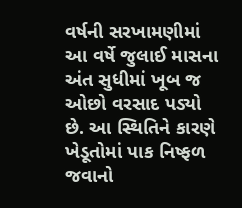વર્ષની સરખામણીમાં આ વર્ષે જુલાઈ માસના અંત સુધીમાં ખૂબ જ ઓછો વરસાદ પડ્યો છે. આ સ્થિતિને કારણે ખેડૂતોમાં પાક નિષ્ફળ જવાનો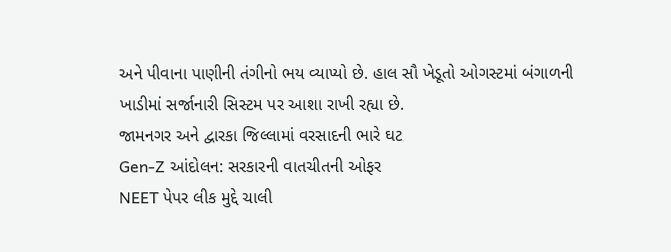અને પીવાના પાણીની તંગીનો ભય વ્યાપ્યો છે. હાલ સૌ ખેડૂતો ઓગસ્ટમાં બંગાળની ખાડીમાં સર્જાનારી સિસ્ટમ પર આશા રાખી રહ્યા છે.
જામનગર અને દ્વારકા જિલ્લામાં વરસાદની ભારે ઘટ
Gen-Z આંદોલન: સરકારની વાતચીતની ઓફર
NEET પેપર લીક મુદ્દે ચાલી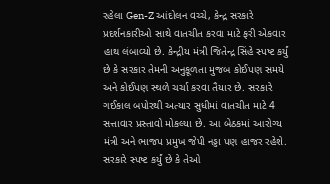રહેલા Gen-Z આંદોલન વચ્ચે, કેન્દ્ર સરકારે પ્રદર્શનકારીઓ સાથે વાતચીત કરવા માટે ફરી એકવાર હાથ લંબાવ્યો છે. કેન્દ્રીય મંત્રી જિતેન્દ્ર સિંહે સ્પષ્ટ કર્યું છે કે સરકાર તેમની અનુકૂળતા મુજબ કોઈપણ સમયે અને કોઈપણ સ્થળે ચર્ચા કરવા તૈયાર છે. સરકારે ગઈકાલ બપોરથી અત્યાર સુધીમાં વાતચીત માટે 4 સત્તાવાર પ્રસ્તાવો મોકલ્યા છે. આ બેઠકમાં આરોગ્ય મંત્રી અને ભાજપ પ્રમુખ જેપી નડ્ડા પણ હાજર રહેશે. સરકારે સ્પષ્ટ કર્યું છે કે તેઓ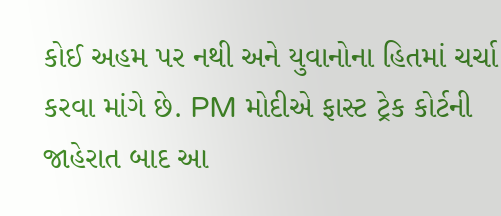કોઈ અહમ પર નથી અને યુવાનોના હિતમાં ચર્ચા કરવા માંગે છે. PM મોદીએ ફાસ્ટ ટ્રેક કોર્ટની જાહેરાત બાદ આ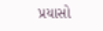પ્રયાસો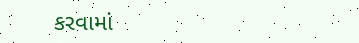કરવામાં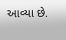આવ્યા છે.